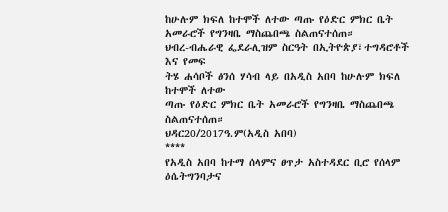ከሁሉም ክፍለ ከተሞች ለተው ጣጡ የዕድር ምክር ቤት አመራሮች የግንዛቤ ማስጨበጫ ስልጠናተሰጠ።
ህብረ-ብሔራዊ ፌደራሊዝም ስርዓት በኢትዮጵያ፣ተግዳሮቶች እና የመፍ
ትሄ ሐሳቦች ፅንሰ ሃሳብ ላይ በአዲስ አበባ ከሁሉም ክፍለ ከተሞች ለተው
ጣጡ የዕድር ምክር ቤት አመራሮች የግንዛቤ ማስጨበጫ ስልጠናተሰጠ።
ህዳር20/2017ዓ.ም(አዲስ አበባ)
****
የአዲስ አበባ ከተማ ሰላምና ፀጥታ አስተዳደር ቢሮ የሰላም ዕሴትግንባታና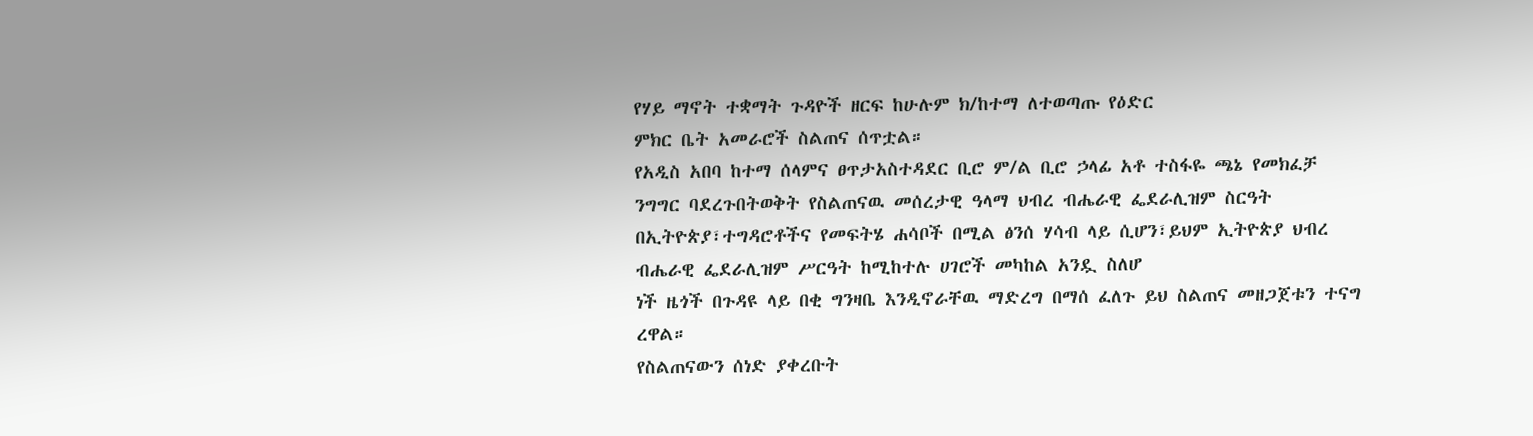የሃይ ማኖት ተቋማት ጉዳዮች ዘርፍ ከሁሉም ክ/ከተማ ለተወጣጡ የዕድር
ምክር ቤት አመራሮች ስልጠና ሰጥቷል።
የአዲስ አበባ ከተማ ሰላምና ፀጥታአስተዳደር ቢሮ ም/ል ቢሮ ኃላፊ አቶ ተስፋዬ ጫኔ የመክፈቻ ንግግር ባደረጉበትወቅት የስልጠናዉ መሰረታዊ ዓላማ ህብረ ብሔራዊ ፌደራሊዝም ስርዓት በኢትዮጵያ፣ተግዳሮቶችና የመፍትሄ ሐሳቦች በሚል ፅንሰ ሃሳብ ላይ ሲሆን፣ይህም ኢትዮጵያ ህብረ ብሔራዊ ፌደራሊዝም ሥርዓት ከሚከተሉ ሀገሮች መካከል አንዷ ስለሆ
ነች ዜጎች በጉዳዩ ላይ በቂ ግንዛቤ እንዲኖራቸዉ ማድረግ በማሰ ፈለጉ ይህ ስልጠና መዘጋጀቱን ተናግ ረዋል።
የስልጠናውን ሰነድ ያቀረቡት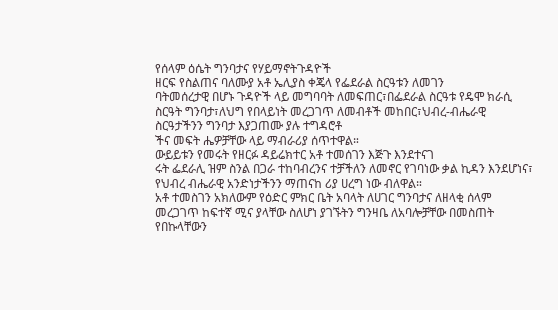የሰላም ዕሴት ግንባታና የሃይማኖትጉዳዮች
ዘርፍ የስልጠና ባለሙያ አቶ ኤሊያስ ቀጄላ የፌደራል ስርዓቱን ለመገን
ባትመሰረታዊ በሆኑ ጉዳዮች ላይ መግባባት ለመፍጠር፣በፌደራል ስርዓቱ የዴሞ ክራሲ ስርዓት ግንባታ፣ለህግ የበላይነት መረጋገጥ ለመብቶች መከበር፣ህብረ-ብሔራዊ ስርዓታችንን ግንባታ እያጋጠሙ ያሉ ተግዳሮቶ
ችና መፍት ሔዎቻቸው ላይ ማብራሪያ ሰጥተዋል።
ውይይቱን የመሩት የዘርፉ ዳይሬክተር አቶ ተመሰገን እጅጉ እንደተናገ
ሩት ፌደራሊ ዝም ስንል በጋራ ተከባብረንና ተቻችለን ለመኖር የገባነው ቃል ኪዳን እንደሆነና፣ የህብረ ብሔራዊ አንድነታችንን ማጠናከ ሪያ ሀረግ ነው ብለዋል።
አቶ ተመስገን አክለውም የዕድር ምክር ቤት አባላት ለሀገር ግንባታና ለዘላቂ ሰላም መረጋገጥ ከፍተኛ ሚና ያላቸው ስለሆነ ያገኙትን ግንዛቤ ለአባሎቻቸው በመስጠት የበኩላቸውን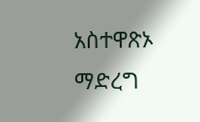አስተዋጽኦ ማድረግ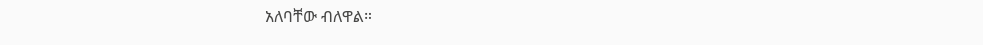አለባቸው ብለዋል።